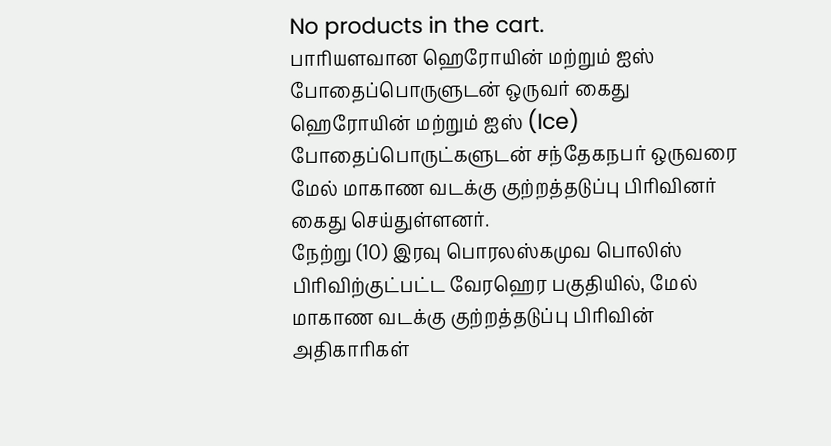No products in the cart.
பாரியளவான ஹெரோயின் மற்றும் ஐஸ் போதைப்பொருளுடன் ஒருவர் கைது
ஹெரோயின் மற்றும் ஐஸ் (Ice) போதைப்பொருட்களுடன் சந்தேகநபர் ஒருவரை மேல் மாகாண வடக்கு குற்றத்தடுப்பு பிரிவினர் கைது செய்துள்ளனர்.
நேற்று (10) இரவு பொரலஸ்கமுவ பொலிஸ் பிரிவிற்குட்பட்ட வேரஹெர பகுதியில், மேல் மாகாண வடக்கு குற்றத்தடுப்பு பிரிவின் அதிகாரிகள்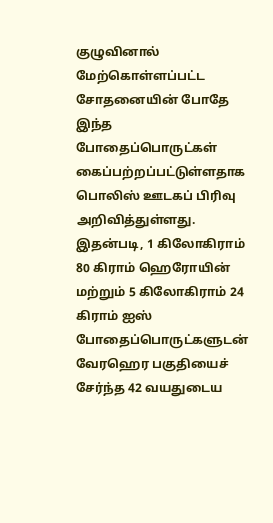குழுவினால் மேற்கொள்ளப்பட்ட சோதனையின் போதே இந்த போதைப்பொருட்கள் கைப்பற்றப்பட்டுள்ளதாக பொலிஸ் ஊடகப் பிரிவு அறிவித்துள்ளது.
இதன்படி, 1 கிலோகிராம் 80 கிராம் ஹெரோயின் மற்றும் 5 கிலோகிராம் 24 கிராம் ஐஸ் போதைப்பொருட்களுடன் வேரஹெர பகுதியைச் சேர்ந்த 42 வயதுடைய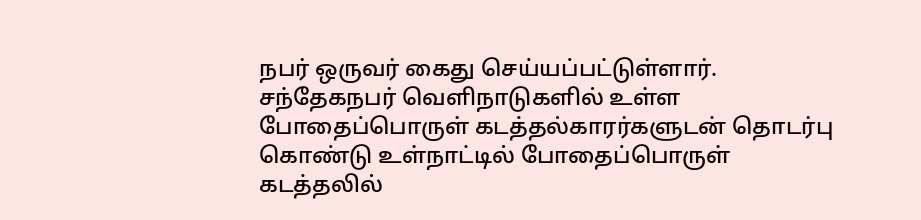நபர் ஒருவர் கைது செய்யப்பட்டுள்ளார்.
சந்தேகநபர் வெளிநாடுகளில் உள்ள போதைப்பொருள் கடத்தல்காரர்களுடன் தொடர்பு கொண்டு உள்நாட்டில் போதைப்பொருள் கடத்தலில்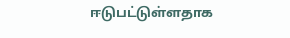ஈடுபட்டுள்ளதாக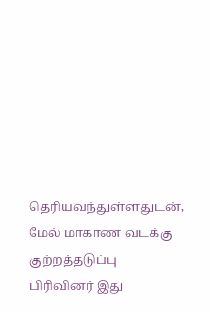தெரியவந்துள்ளதுடன், மேல் மாகாண வடக்கு குற்றத்தடுப்பு பிரிவினர் இது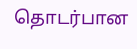தொடர்பான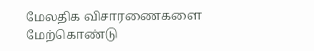மேலதிக விசாரணைகளை மேற்கொண்டு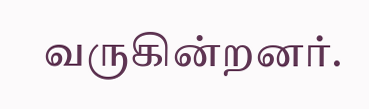வருகின்றனர்.